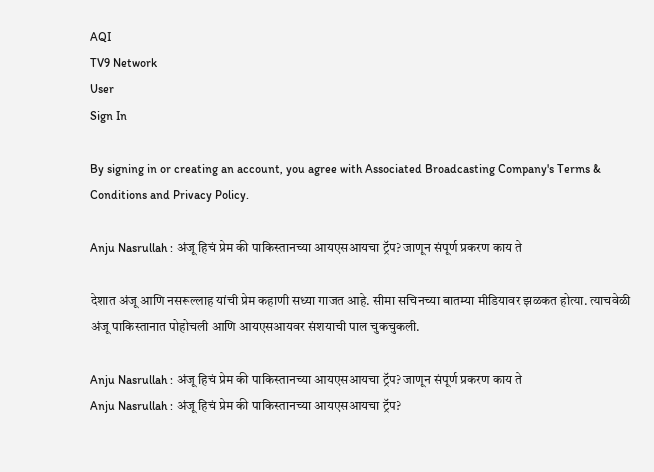AQI
TV9 Network
User
Sign In

By signing in or creating an account, you agree with Associated Broadcasting Company's Terms & Conditions and Privacy Policy.

Anju Nasrullah : अंजू हिचं प्रेम की पाकिस्तानच्या आयएसआयचा ट्रॅप? जाणून संपूर्ण प्रकरण काय ते

देशात अंजू आणि नसरूल्लाह यांची प्रेम कहाणी सध्या गाजत आहे. सीमा सचिनच्या बातम्या मीडियावर झळकत होत्या. त्याचवेळी अंजू पाकिस्तानात पोहोचली आणि आयएसआयवर संशयाची पाल चुकचुकली.

Anju Nasrullah : अंजू हिचं प्रेम की पाकिस्तानच्या आयएसआयचा ट्रॅप? जाणून संपूर्ण प्रकरण काय ते
Anju Nasrullah : अंजू हिचं प्रेम की पाकिस्तानच्या आयएसआयचा ट्रॅप?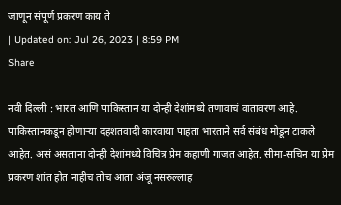जाणून संपूर्ण प्रकरण काय ते
| Updated on: Jul 26, 2023 | 8:59 PM
Share

नवी दिल्ली : भारत आणि पाकिस्तान या दोन्ही देशांमध्ये तणावाचं वातावरण आहे. पाकिस्तानकडून होणाऱ्या दहशतवादी कारवाया पाहता भारताने सर्व संबंध मोडून टाकले आहेत. असं असताना दोन्ही देशांमध्ये विचित्र प्रेम कहाणी गाजत आहेत. सीमा-सचिन या प्रेम प्रकरण शांत होत नाहीच तोच आता अंजू नसरुल्लाह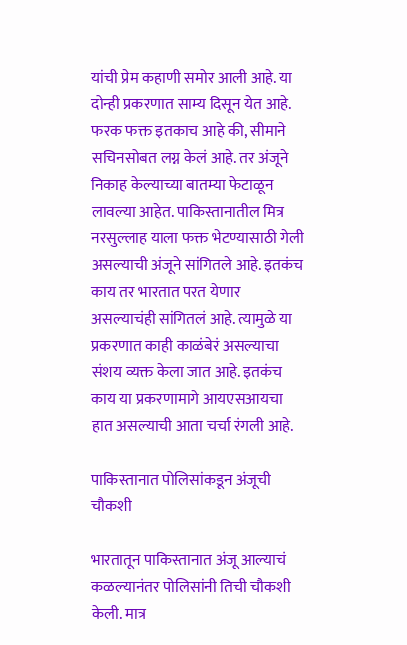यांची प्रेम कहाणी समोर आली आहे. या दोन्ही प्रकरणात साम्य दिसून येत आहे. फरक फक्त इतकाच आहे की, सीमाने सचिनसोबत लग्न केलं आहे. तर अंजूने निकाह केल्याच्या बातम्या फेटाळून लावल्या आहेत. पाकिस्तानातील मित्र नरसुल्लाह याला फक्त भेटण्यासाठी गेली असल्याची अंजूने सांगितले आहे. इतकंच काय तर भारतात परत येणार असल्याचंही सांगितलं आहे. त्यामुळे या प्रकरणात काही काळंबेरं असल्याचा संशय व्यक्त केला जात आहे. इतकंच काय या प्रकरणामागे आयएसआयचा हात असल्याची आता चर्चा रंगली आहे.

पाकिस्तानात पोलिसांकडून अंजूची चौकशी

भारतातून पाकिस्तानात अंजू आल्याचं कळल्यानंतर पोलिसांनी तिची चौकशी केली. मात्र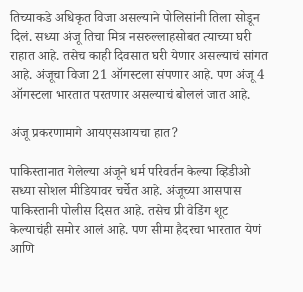तिच्याकडे अधिकृत विजा असल्याने पोलिसांनी तिला सोडून दिलं. सध्या अंजू तिचा मित्र नसरुल्लाहसोबत त्याच्या घरी राहात आहे. तसेच काही दिवसात घरी येणार असल्याचं सांगत आहे. अंजूचा विजा 21 ऑगस्टला संपणार आहे. पण अंजू 4 ऑगस्टला भारतात परतणार असल्याचं बोललं जात आहे.

अंजू प्रकरणामागे आयएसआयचा हात?

पाकिस्तानात गेलेल्या अंजूने धर्म परिवर्तन केल्या व्हिडीओ सध्या सोशल मीडियावर चर्चेत आहे. अंजूच्या आसपास पाकिस्तानी पोलीस दिसत आहे. तसेच प्री वेडिंग शूट केल्याचंही समोर आलं आहे. पण सीमा हैदरचा भारतात येणं आणि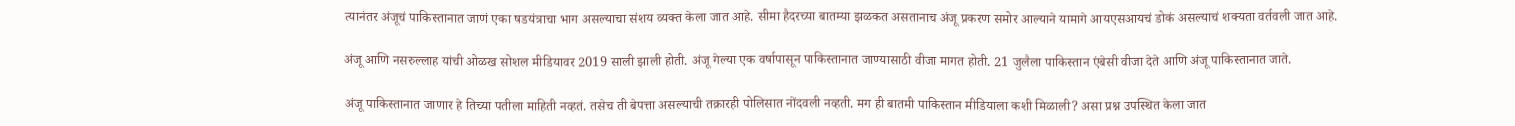त्यानंतर अंजूचं पाकिस्तानात जाणं एका षडयंत्राचा भाग असल्याचा संशय व्यक्त केला जात आहे. सीमा हैदरच्या बातम्या झळकत असतानाच अंजू प्रकरण समोर आल्याने यामागे आयएसआयचं डोकं असल्याचं शक्यता वर्तवली जात आहे.

अंजू आणि नसरुल्लाह यांची ओळख सोशल मीडियावर 2019 साली झाली होती. अंजू गेल्या एक वर्षापासून पाकिस्तानात जाण्यासाठी वीजा मागत होती. 21 जुलैला पाकिस्तान एंबेसी वीजा देते आणि अंजू पाकिस्तानात जाते.

अंजू पाकिस्तानात जाणार हे तिच्या पतीला माहिती नव्हतं. तसेच ती बेपत्ता असल्याची तक्रारही पोलिसात नोंदवली नव्हती. मग ही बातमी पाकिस्तान मीडियाला कशी मिळाली? असा प्रश्न उपस्थित केला जात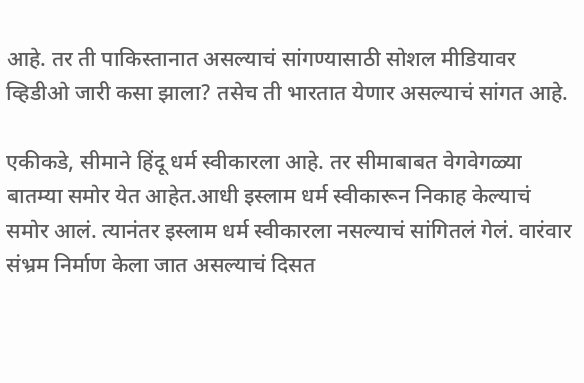आहे. तर ती पाकिस्तानात असल्याचं सांगण्यासाठी सोशल मीडियावर व्हिडीओ जारी कसा झाला? तसेच ती भारतात येणार असल्याचं सांगत आहे.

एकीकडे, सीमाने हिंदू धर्म स्वीकारला आहे. तर सीमाबाबत वेगवेगळ्या बातम्या समोर येत आहेत.आधी इस्लाम धर्म स्वीकारून निकाह केल्याचं समोर आलं. त्यानंतर इस्लाम धर्म स्वीकारला नसल्याचं सांगितलं गेलं. वारंवार संभ्रम निर्माण केला जात असल्याचं दिसत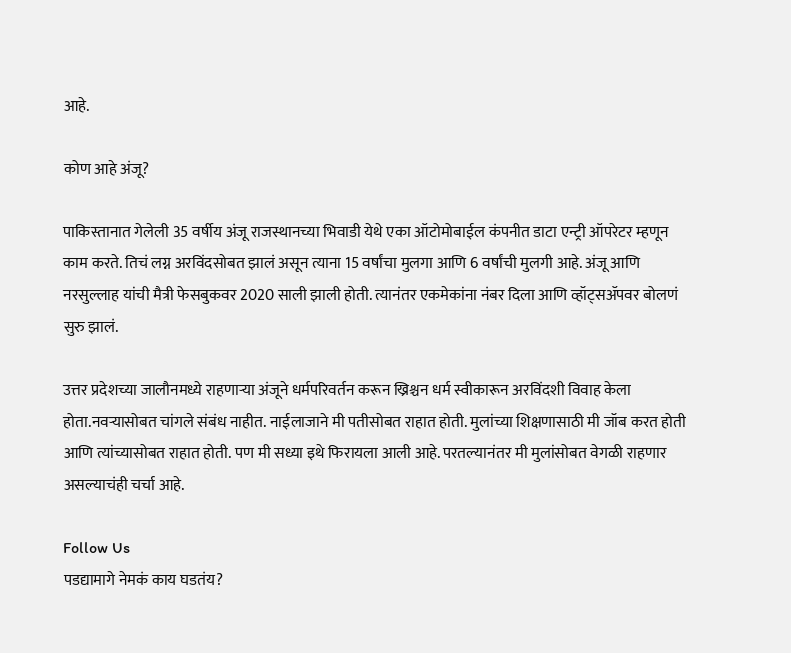आहे.

कोण आहे अंजू?

पाकिस्तानात गेलेली 35 वर्षीय अंजू राजस्थानच्या भिवाडी येथे एका ऑटोमोबाईल कंपनीत डाटा एन्ट्री ऑपरेटर म्हणून काम करते. तिचं लग्न अरविंदसोबत झालं असून त्याना 15 वर्षांचा मुलगा आणि 6 वर्षांची मुलगी आहे. अंजू आणि नरसुल्लाह यांची मैत्री फेसबुकवर 2020 साली झाली होती. त्यानंतर एकमेकांना नंबर दिला आणि व्हॉट्सॲपवर बोलणं सुरु झालं.

उत्तर प्रदेशच्या जालौनमध्ये राहणाऱ्या अंजूने धर्मपरिवर्तन करून ख्रिश्चन धर्म स्वीकारून अरविंदशी विवाह केला होता.नवऱ्यासोबत चांगले संबंध नाहीत. नाईलाजाने मी पतीसोबत राहात होती. मुलांच्या शिक्षणासाठी मी जॉब करत होती आणि त्यांच्यासोबत राहात होती. पण मी सध्या इथे फिरायला आली आहे. परतल्यानंतर मी मुलांसोबत वेगळी राहणार असल्याचंही चर्चा आहे.

Follow Us
पडद्यामागे नेमकं काय घडतंय?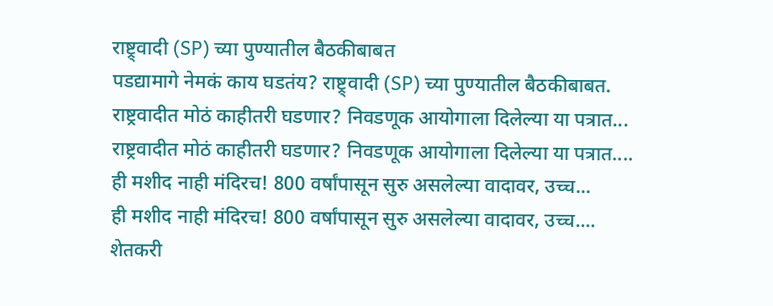राष्ट्र्वादी (SP) च्या पुण्यातील बैठकीबाबत
पडद्यामागे नेमकं काय घडतंय? राष्ट्र्वादी (SP) च्या पुण्यातील बैठकीबाबत.
राष्ट्रवादीत मोठं काहीतरी घडणार? निवडणूक आयोगाला दिलेल्या या पत्रात...
राष्ट्रवादीत मोठं काहीतरी घडणार? निवडणूक आयोगाला दिलेल्या या पत्रात....
ही मशीद नाही मंदिरच! 800 वर्षांपासून सुरु असलेल्या वादावर, उच्च...
ही मशीद नाही मंदिरच! 800 वर्षांपासून सुरु असलेल्या वादावर, उच्च....
शेतकरी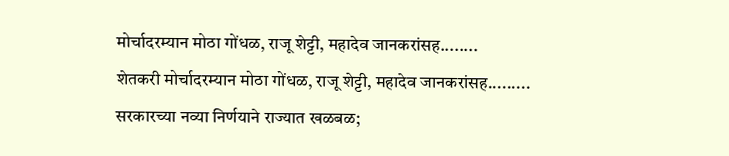मोर्चादरम्यान मोठा गोंधळ, राजू शेट्टी, महादेव जानकरांसह........
शेतकरी मोर्चादरम्यान मोठा गोंधळ, राजू शेट्टी, महादेव जानकरांसह.........
सरकारच्या नव्या निर्णयाने राज्यात खळबळ;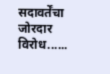सदावर्तेंचा जोरदार विरोध......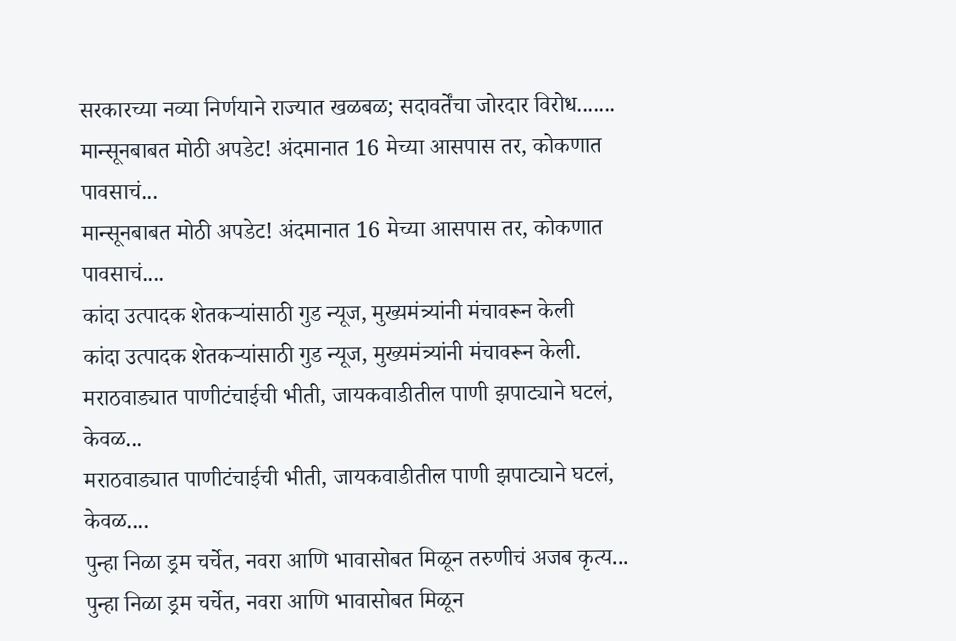सरकारच्या नव्या निर्णयाने राज्यात खळबळ; सदावर्तेंचा जोरदार विरोध.......
मान्सूनबाबत मोठी अपडेट! अंदमानात 16 मेच्या आसपास तर, कोकणात पावसाचं...
मान्सूनबाबत मोठी अपडेट! अंदमानात 16 मेच्या आसपास तर, कोकणात पावसाचं....
कांदा उत्पादक शेतकऱ्यांसाठी गुड न्यूज, मुख्यमंत्र्यांनी मंचावरून केली
कांदा उत्पादक शेतकऱ्यांसाठी गुड न्यूज, मुख्यमंत्र्यांनी मंचावरून केली.
मराठवाड्यात पाणीटंचाईची भीती, जायकवाडीतील पाणी झपाट्याने घटलं, केवळ...
मराठवाड्यात पाणीटंचाईची भीती, जायकवाडीतील पाणी झपाट्याने घटलं, केवळ....
पुन्हा निळा ड्रम चर्चेत, नवरा आणि भावासोबत मिळून तरुणीचं अजब कृत्य...
पुन्हा निळा ड्रम चर्चेत, नवरा आणि भावासोबत मिळून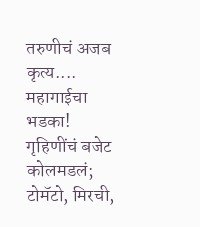तरुणीचं अजब कृत्य....
महागाईचा भडका! गृहिणींचं बजेट कोलमडलं; टोमॅटो, मिरची,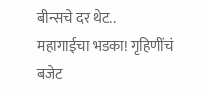बीन्सचे दर थेट..
महागाईचा भडका! गृहिणींचं बजेट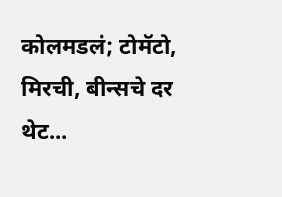कोलमडलं; टोमॅटो, मिरची, बीन्सचे दर थेट...